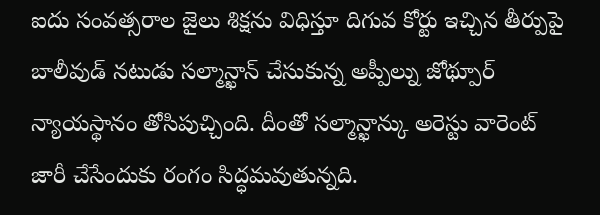ఐదు సంవత్సరాల జైలు శిక్షను విధిస్తూ దిగువ కోర్టు ఇచ్చిన తీర్పుపై బాలీవుడ్ నటుడు సల్మాన్ఖాన్ చేసుకున్న అప్పీల్ను జోథ్పూర్ న్యాయస్థానం తోసిపుచ్చింది. దీంతో సల్మాన్ఖాన్కు అరెస్టు వారెంట్ జారీ చేసేందుకు రంగం సిద్ధమవుతున్నది.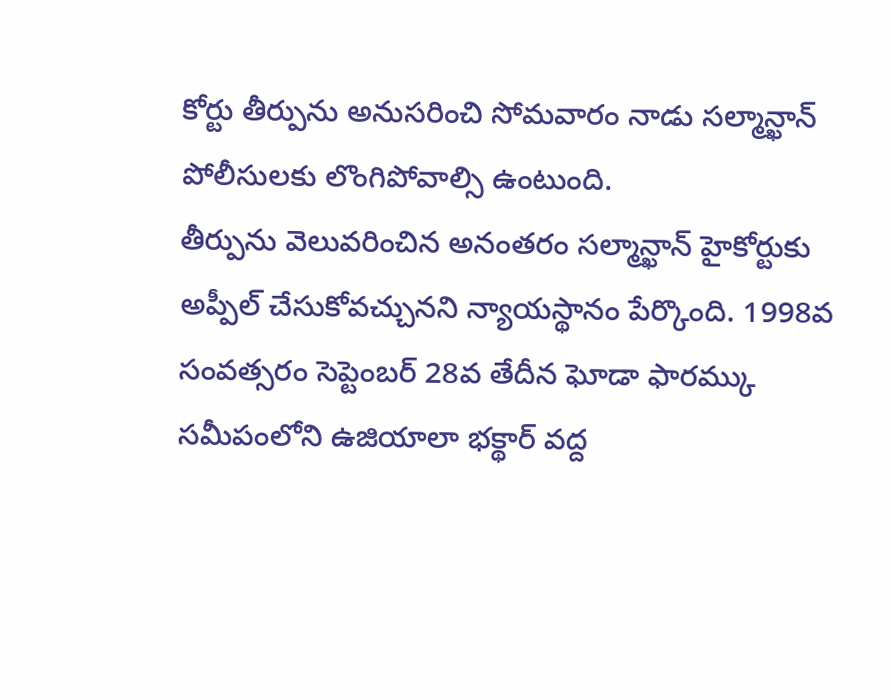కోర్టు తీర్పును అనుసరించి సోమవారం నాడు సల్మాన్ఖాన్ పోలీసులకు లొంగిపోవాల్సి ఉంటుంది.
తీర్పును వెలువరించిన అనంతరం సల్మాన్ఖాన్ హైకోర్టుకు అప్పీల్ చేసుకోవచ్చునని న్యాయస్థానం పేర్కొంది. 1998వ సంవత్సరం సెప్టెంబర్ 28వ తేదీన ఘోడా ఫారమ్కు సమీపంలోని ఉజియాలా భక్థార్ వద్ద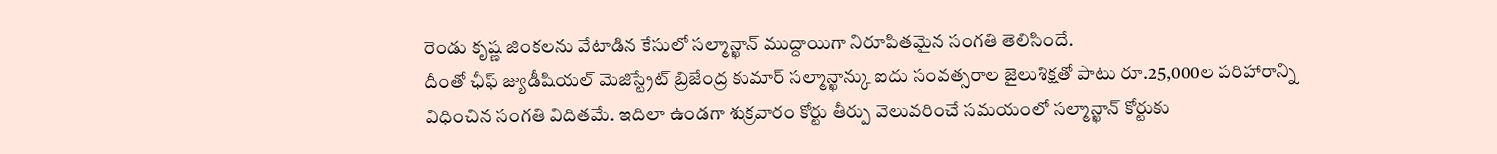రెండు కృష్ణ జింకలను వేటాడిన కేసులో సల్మాన్ఖాన్ ముద్దాయిగా నిరూపితమైన సంగతి తెలిసిందే.
దీంతో ఛీఫ్ జ్యుడీషియల్ మెజిస్ట్రేట్ బ్రిజేంద్ర కుమార్ సల్మాన్ఖాన్కు ఐదు సంవత్సరాల జైలుశిక్షతో పాటు రూ.25,000ల పరిహారాన్ని విధించిన సంగతి విదితమే. ఇదిలా ఉండగా శుక్రవారం కోర్టు తీర్పు వెలువరించే సమయంలో సల్మాన్ఖాన్ కోర్టుకు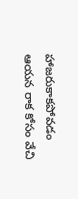హాజరుకాకపోవడం ఆయన రాక కోసం వేచి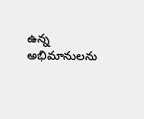ఉన్న అభిమానులను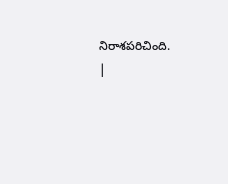నిరాశపరిచింది.
|